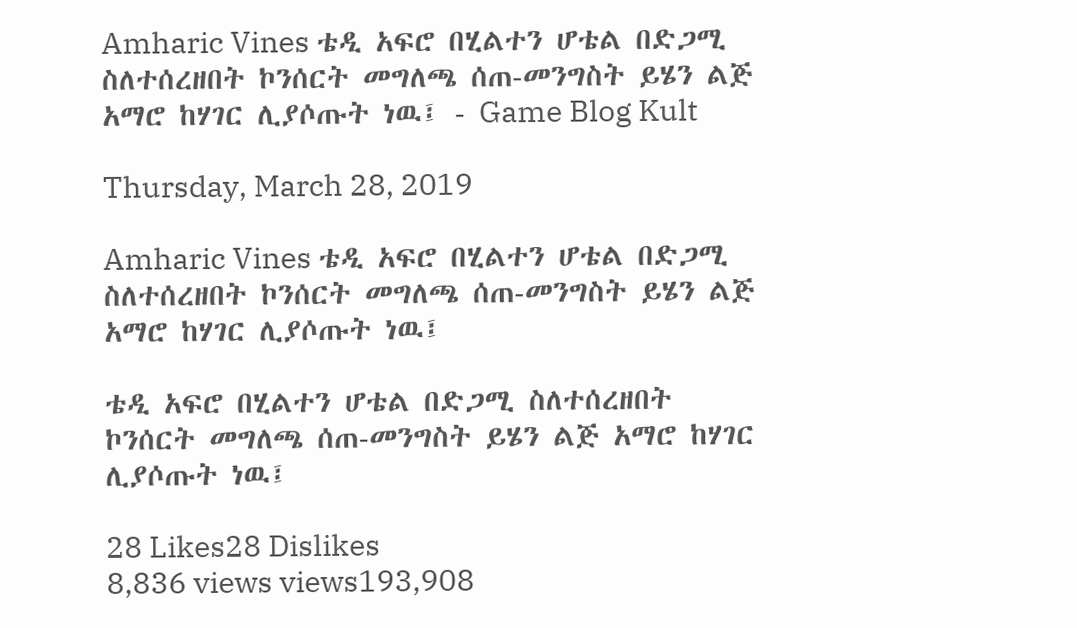Amharic Vines ቴዲ አፍሮ በሂልተን ሆቴል በድጋሚ ስለተሰረዘበት ኮንሰርት መግለጫ ሰጠ-መንግስት ይሄን ልጅ አማሮ ከሃገር ሊያሶጡት ነዉ፤ - Game Blog Kult

Thursday, March 28, 2019

Amharic Vines ቴዲ አፍሮ በሂልተን ሆቴል በድጋሚ ስለተሰረዘበት ኮንሰርት መግለጫ ሰጠ-መንግስት ይሄን ልጅ አማሮ ከሃገር ሊያሶጡት ነዉ፤

ቴዲ አፍሮ በሂልተን ሆቴል በድጋሚ ስለተሰረዘበት ኮንሰርት መግለጫ ሰጠ-መንግስት ይሄን ልጅ አማሮ ከሃገር ሊያሶጡት ነዉ፤

28 Likes28 Dislikes
8,836 views views193,908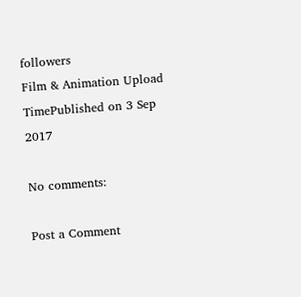followers
Film & Animation Upload TimePublished on 3 Sep 2017

No comments:

Post a Comment